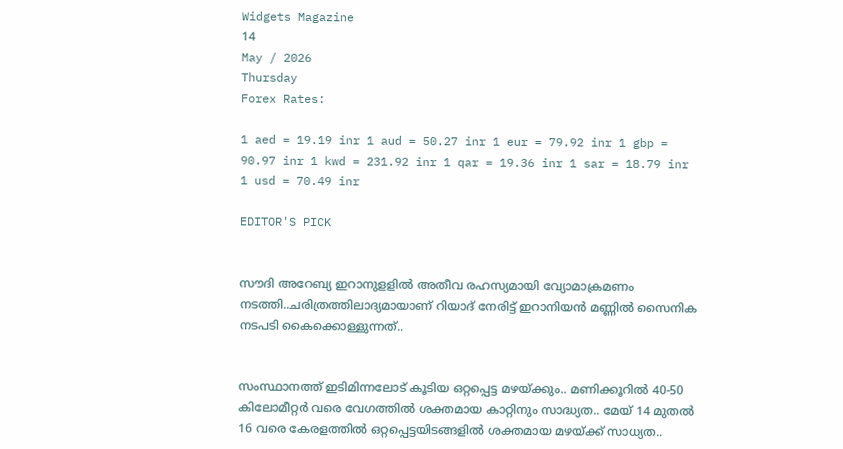Widgets Magazine
14
May / 2026
Thursday
Forex Rates:

1 aed = 19.19 inr 1 aud = 50.27 inr 1 eur = 79.92 inr 1 gbp = 90.97 inr 1 kwd = 231.92 inr 1 qar = 19.36 inr 1 sar = 18.79 inr 1 usd = 70.49 inr

EDITOR'S PICK


സൗദി അറേബ്യ ഇറാനുളളിൽ അതീവ രഹസ്യമായി വ്യോമാക്രമണം നടത്തി..ചരിത്രത്തിലാദ്യമായാണ് റിയാദ് നേരിട്ട് ഇറാനിയൻ മണ്ണിൽ സൈനിക നടപടി കൈക്കൊള്ളുന്നത്..


സംസ്ഥാനത്ത് ഇടിമിന്നലോട് കൂടിയ ഒറ്റപ്പെട്ട മഴയ്ക്കും.. മണിക്കൂറിൽ 40-50 കിലോമീറ്റർ വരെ വേഗത്തിൽ ശക്തമായ കാറ്റിനും സാദ്ധ്യത.. മേയ് 14 മുതൽ 16 വരെ കേരളത്തിൽ ഒറ്റപ്പെട്ടയിടങ്ങളിൽ ശക്തമായ മഴയ്ക്ക് സാധ്യത..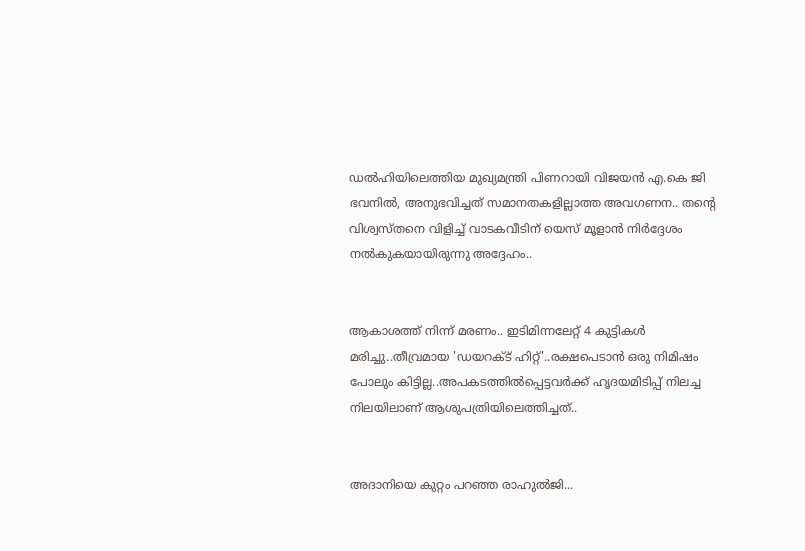ഡൽഹിയിലെത്തിയ മുഖ്യമന്ത്രി പിണറായി വിജയൻ എ.കെ ജി ഭവനിൽ, അനുഭവിച്ചത് സമാനതകളില്ലാത്ത അവഗണന.. തന്റെ വിശ്വസ്തനെ വിളിച്ച് വാടകവീടിന് യെസ് മൂളാൻ നിർദ്ദേശം നൽകുകയായിരുന്നു അദ്ദേഹം..


ആകാശത്ത് നിന്ന് മരണം.. ഇടിമിന്നലേറ്റ് 4 കുട്ടികൾ മരിച്ചു..തീവ്രമായ 'ഡയറക്ട് ഹിറ്റ്'..രക്ഷപെടാൻ ഒരു നിമിഷം പോലും കിട്ടില്ല..അപകടത്തില്‍പ്പെട്ടവര്‍ക്ക് ഹൃദയമിടിപ്പ് നിലച്ച നിലയിലാണ് ആശുപത്രിയിലെത്തിച്ചത്..


അദാനിയെ കുറ്റം പറഞ്ഞ രാഹുൽജി...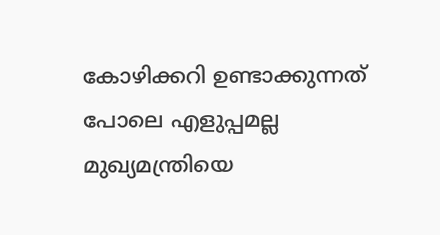കോഴിക്കറി ഉണ്ടാക്കുന്നത് പോലെ എളുപ്പമല്ല മുഖ്യമന്ത്രിയെ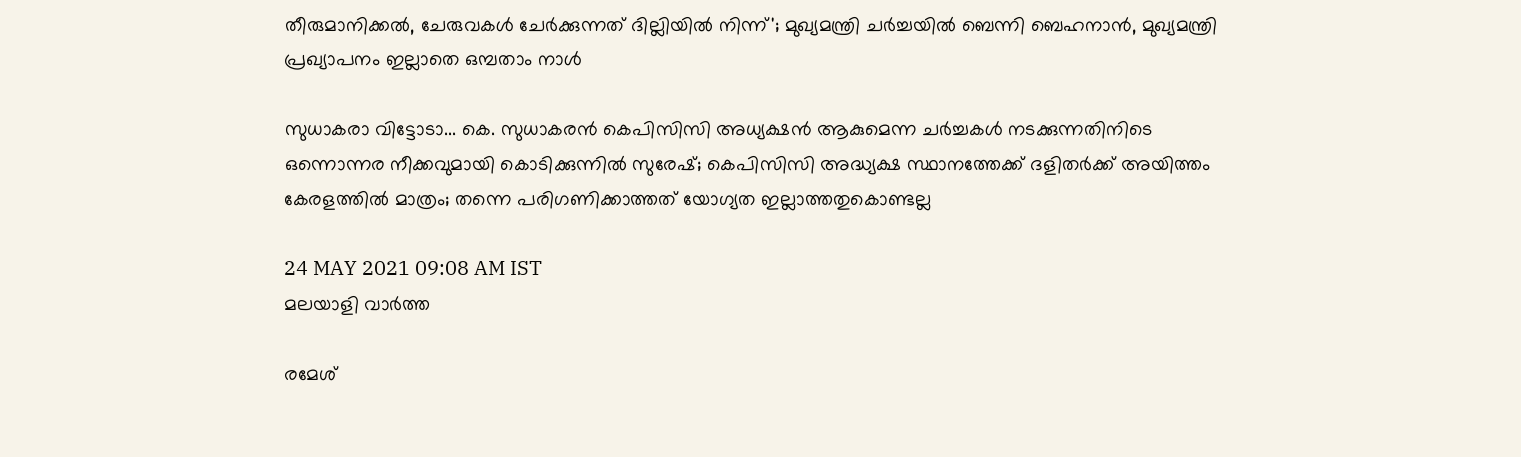തീരുമാനിക്കൽ, ചേരുവകൾ ചേർക്കുന്നത് ദില്ലിയിൽ നിന്ന്'; മുഖ്യമന്ത്രി ചർച്ചയിൽ ബെന്നി ബെഹനാൻ, മുഖ്യമന്ത്രി പ്രഖ്യാപനം ഇല്ലാതെ ഒമ്പതാം നാൾ

സുധാകരാ വിട്ടോടാ... കെ. സുധാകരന്‍ കെപിസിസി അധ്യക്ഷന്‍ ആകുമെന്ന ചര്‍ച്ചകള്‍ നടക്കുന്നതിനിടെ ഒന്നൊന്നര നീക്കവുമായി കൊടിക്കുന്നില്‍ സുരേഷ്; കെപിസിസി അദ്ധ്യക്ഷ സ്ഥാനത്തേക്ക് ദളിതര്‍ക്ക് അയിത്തം കേരളത്തില്‍ മാത്രം; തന്നെ പരിഗണിക്കാത്തത് യോഗ്യത ഇല്ലാത്തതുകൊണ്ടല്ല

24 MAY 2021 09:08 AM IST
മലയാളി വാര്‍ത്ത

രമേശ്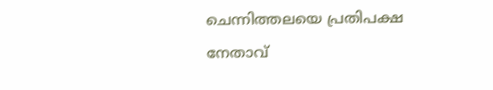ചെന്നിത്തലയെ പ്രതിപക്ഷ നേതാവ്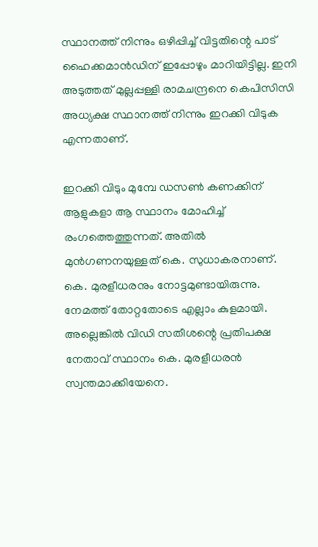സ്ഥാനത്ത് നിന്നും ഒഴിപ്പിച്ച് വിട്ടതിന്റെ പാട് ഹൈക്കമാന്‍ഡിന് ഇപ്പോഴും മാറിയിട്ടില്ല. ഇനി അടുത്തത് മുല്ലപ്പള്ളി രാമചന്ദ്രനെ കെപിസിസി അധ്യക്ഷ സ്ഥാനത്ത് നിന്നും ഇറക്കി വിടുക എന്നതാണ്.

ഇറക്കി വിടും മുമ്പേ ഡസണ്‍ കണക്കിന് ആളുകളാ ആ സ്ഥാനം മോഹിച്ച് രംഗത്തെത്തുന്നത്. അതില്‍ മുന്‍ഗണനയുള്ളത് കെ. സുധാകരനാണ്. കെ. മുരളീധരനും നോട്ടമുണ്ടായിരുന്നു. നേമത്ത് തോറ്റതോടെ എല്ലാം കുളമായി. അല്ലെങ്കില്‍ വിഡി സതീശന്റെ പ്രതിപക്ഷ നേതാവ് സ്ഥാനം കെ. മുരളീധരന്‍ സ്വന്തമാക്കിയേനെ.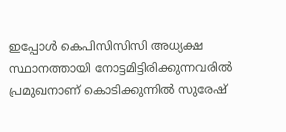ഇപ്പോള്‍ കെപിസിസിസി അധ്യക്ഷ സ്ഥാനത്തായി നോട്ടമിട്ടിരിക്കുന്നവരില്‍ പ്രമുഖനാണ് കൊടിക്കുന്നില്‍ സുരേഷ്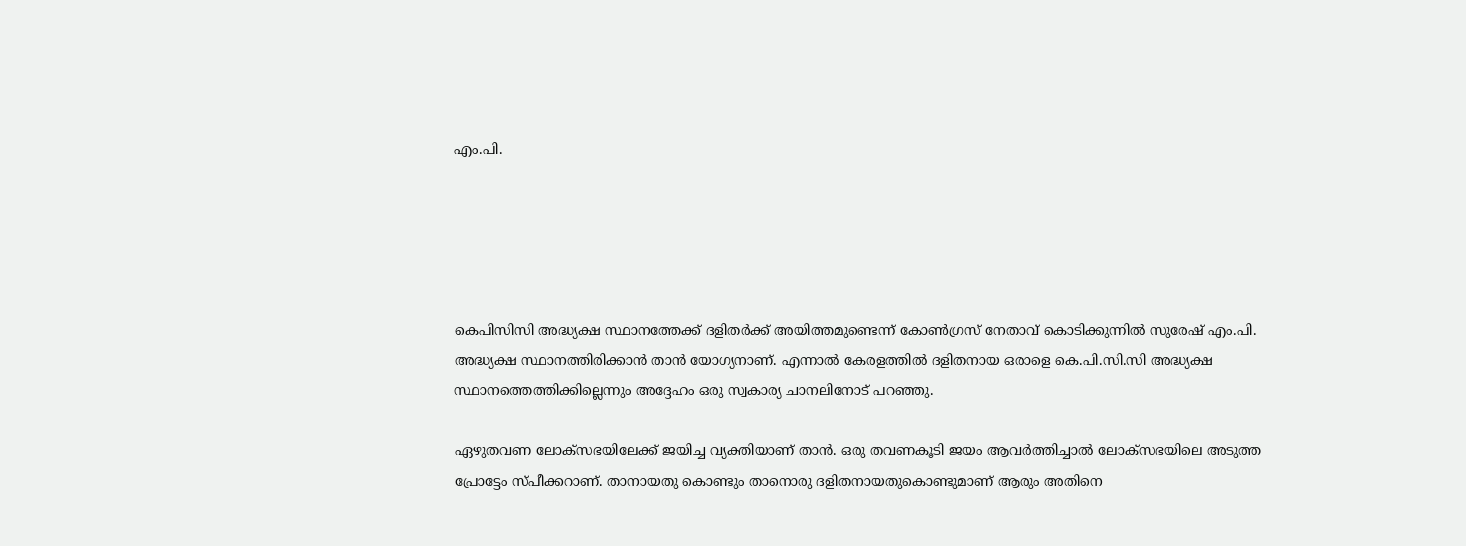എം.പി.





കെപിസിസി അദ്ധ്യക്ഷ സ്ഥാനത്തേക്ക് ദളിതര്‍ക്ക് അയിത്തമുണ്ടെന്ന് കോണ്‍ഗ്രസ് നേതാവ് കൊടിക്കുന്നില്‍ സുരേഷ് എം.പി. അദ്ധ്യക്ഷ സ്ഥാനത്തിരിക്കാന്‍ താന്‍ യോഗ്യനാണ്. എന്നാല്‍ കേരളത്തില്‍ ദളിതനായ ഒരാളെ കെ.പി.സി.സി അദ്ധ്യക്ഷ സ്ഥാനത്തെത്തിക്കില്ലെന്നും അദ്ദേഹം ഒരു സ്വകാര്യ ചാനലിനോട് പറഞ്ഞു.

ഏഴുതവണ ലോക്‌സഭയിലേക്ക് ജയിച്ച വ്യക്തിയാണ് താന്‍. ഒരു തവണകൂടി ജയം ആവര്‍ത്തിച്ചാല്‍ ലോക്‌സഭയിലെ അടുത്ത പ്രോട്ടേം സ്പീക്കറാണ്. താനായതു കൊണ്ടും താനൊരു ദളിതനായതുകൊണ്ടുമാണ് ആരും അതിനെ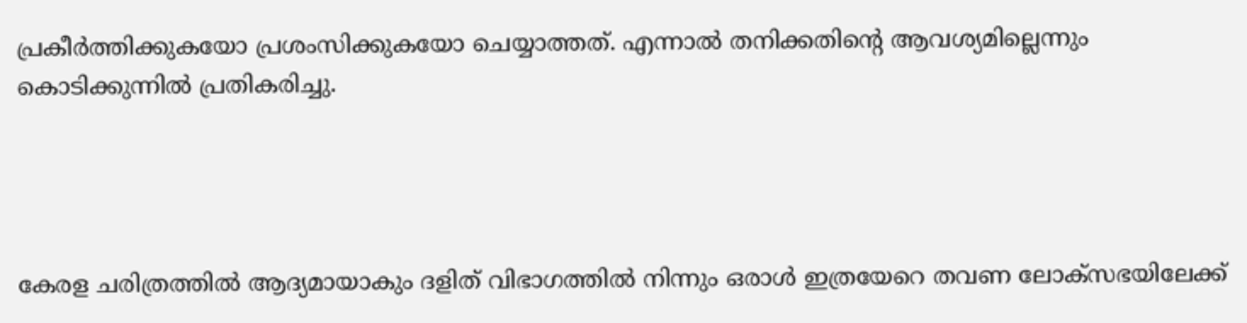പ്രകീര്‍ത്തിക്കുകയോ പ്രശംസിക്കുകയോ ചെയ്യാത്തത്. എന്നാല്‍ തനിക്കതിന്റെ ആവശ്യമില്ലെന്നും കൊടിക്കുന്നില്‍ പ്രതികരിച്ചു.




കേരള ചരിത്രത്തില്‍ ആദ്യമായാകും ദളിത് വിഭാഗത്തില്‍ നിന്നും ഒരാള്‍ ഇത്രയേറെ തവണ ലോക്‌സഭയിലേക്ക്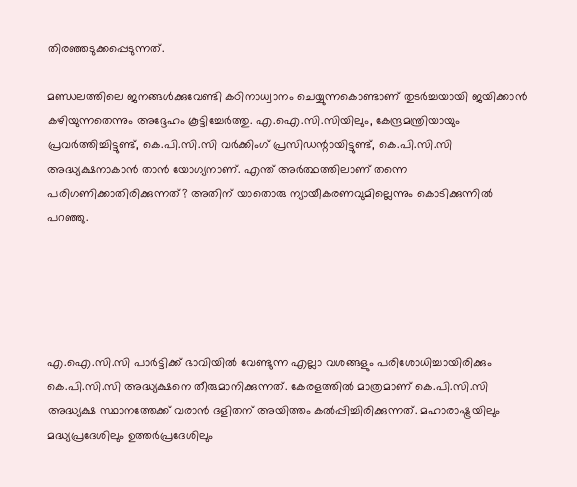തിരഞ്ഞടുക്കപ്പെടുന്നത്.

മണ്ഡലത്തിലെ ജനങ്ങള്‍ക്കുവേണ്ടി കഠിനാധ്വാനം ചെയ്യുന്നകൊണ്ടാണ് തുടര്‍ച്ചയായി ജയിക്കാന്‍ കഴിയുന്നതെന്നും അദ്ദേഹം കൂട്ടിച്ചേര്‍ത്തു. എ.ഐ.സി.സിയിലും, കേന്ദ്രമന്ത്രിയായും പ്രവര്‍ത്തിച്ചിട്ടുണ്ട്, കെ.പി.സി.സി വര്‍ക്കിംഗ് പ്രസിഡന്റായിട്ടുണ്ട്, കെ.പി.സി.സി അദ്ധ്യക്ഷനാകാന്‍ താന്‍ യോഗ്യനാണ്. എന്ത് അര്‍ത്ഥത്തിലാണ് തന്നെ പരിഗണിക്കാതിരിക്കുന്നത്? അതിന് യാതൊരു ന്യായീകരണവുമില്ലെന്നും കൊടിക്കുന്നില്‍ പറഞ്ഞു.





എ.ഐ.സി.സി പാര്‍ട്ടിക്ക് ഭാവിയില്‍ വേണ്ടുന്ന എല്ലാ വശങ്ങളും പരിശോധിച്ചായിരിക്കും കെ.പി.സി.സി അദ്ധ്യക്ഷനെ തീരുമാനിക്കുന്നത്. കേരളത്തില്‍ മാത്രമാണ് കെ.പി.സി.സി അദ്ധ്യക്ഷ സ്ഥാനത്തേക്ക് വരാന്‍ ദളിതന് അയിത്തം കല്‍പ്പിച്ചിരിക്കുന്നത്. മഹാരാഷ്ട്രയിലും മദ്ധ്യപ്രദേശിലും ഉത്തര്‍പ്രദേശിലും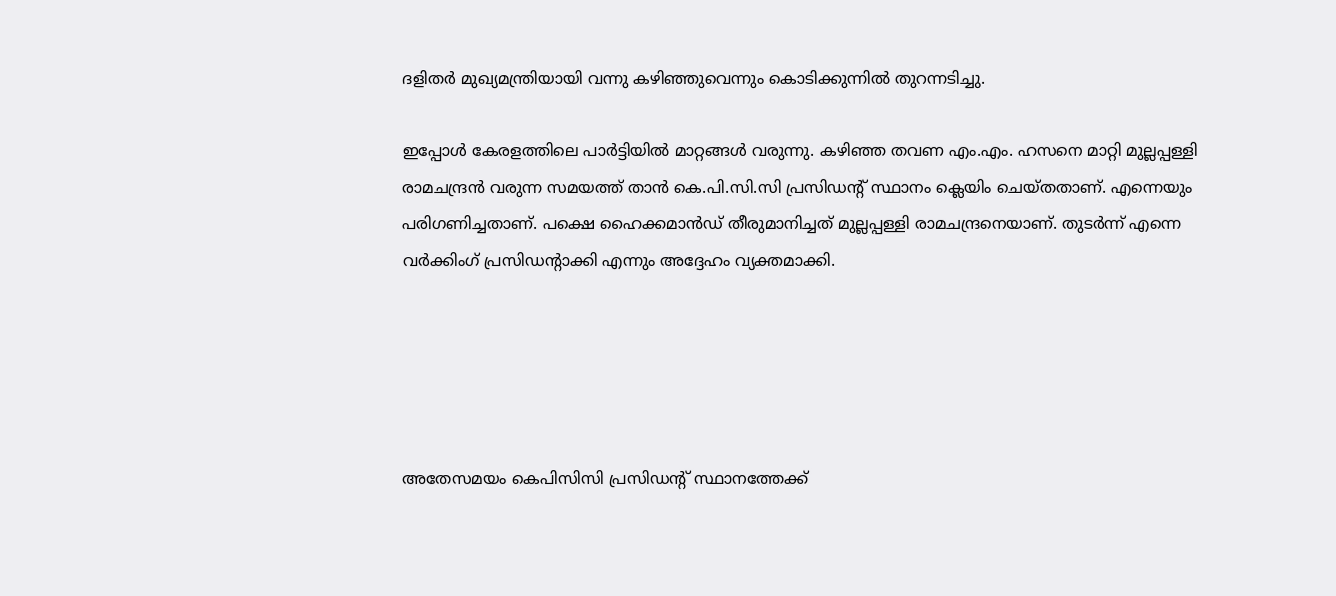ദളിതര്‍ മുഖ്യമന്ത്രിയായി വന്നു കഴിഞ്ഞുവെന്നും കൊടിക്കുന്നില്‍ തുറന്നടിച്ചു.

ഇപ്പോള്‍ കേരളത്തിലെ പാര്‍ട്ടിയില്‍ മാറ്റങ്ങള്‍ വരുന്നു. കഴിഞ്ഞ തവണ എം.എം. ഹസനെ മാറ്റി മുല്ലപ്പള്ളി രാമചന്ദ്രന്‍ വരുന്ന സമയത്ത് താന്‍ കെ.പി.സി.സി പ്രസിഡന്റ് സ്ഥാനം ക്ലെയിം ചെയ്തതാണ്. എന്നെയും പരിഗണിച്ചതാണ്. പക്ഷെ ഹൈക്കമാന്‍ഡ് തീരുമാനിച്ചത് മുല്ലപ്പള്ളി രാമചന്ദ്രനെയാണ്. തുടര്‍ന്ന് എന്നെ വര്‍ക്കിംഗ് പ്രസിഡന്റാക്കി എന്നും അദ്ദേഹം വ്യക്തമാക്കി.





അതേസമയം കെപിസിസി പ്രസിഡന്റ് സ്ഥാനത്തേക്ക്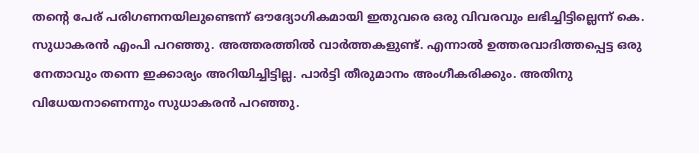തന്റെ പേര് പരിഗണനയിലുണ്ടെന്ന് ഔദ്യോഗികമായി ഇതുവരെ ഒരു വിവരവും ലഭിച്ചിട്ടില്ലെന്ന് കെ. സുധാകരന്‍ എംപി പറഞ്ഞു. അത്തരത്തില്‍ വാര്‍ത്തകളുണ്ട്. എന്നാല്‍ ഉത്തരവാദിത്തപ്പെട്ട ഒരു നേതാവും തന്നെ ഇക്കാര്യം അറിയിച്ചിട്ടില്ല. പാര്‍ട്ടി തീരുമാനം അംഗീകരിക്കും. അതിനു വിധേയനാണെന്നും സുധാകരന്‍ പറഞ്ഞു.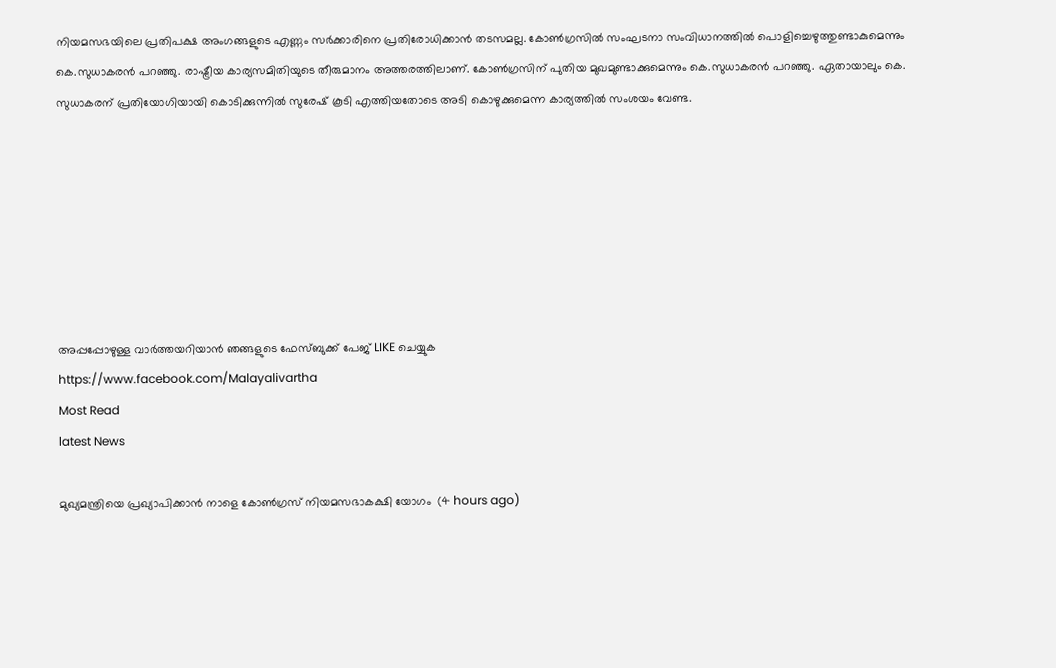നിയമസഭയിലെ പ്രതിപക്ഷ അംഗങ്ങളുടെ എണ്ണം സര്‍ക്കാരിനെ പ്രതിരോധിക്കാന്‍ തടസമല്ല. കോണ്‍ഗ്രസില്‍ സംഘടനാ സംവിധാനത്തില്‍ പൊളിച്ചെഴുത്തുണ്ടാകുമെന്നും കെ.സുധാകരന്‍ പറഞ്ഞു. രാഷ്ട്രീയ കാര്യസമിതിയുടെ തീരുമാനം അത്തരത്തിലാണ്. കോണ്‍ഗ്രസിന് പുതിയ മുഖമുണ്ടാക്കുമെന്നും കെ.സുധാകരന്‍ പറഞ്ഞു. ഏതായാലും കെ. സുധാകരന് പ്രതിയോഗിയായി കൊടിക്കുന്നില്‍ സുരേഷ് കൂടി എത്തിയതോടെ അടി കൊഴുക്കുമെന്ന കാര്യത്തില്‍ സംശയം വേണ്ട.







അപ്പപ്പോഴുള്ള വാര്‍ത്തയറിയാന്‍ ഞങ്ങളുടെ ഫേസ്‌ബുക്ക്‌ പേജ് LIKE ചെയ്യുക
https://www.facebook.com/Malayalivartha
Most Read
latest News

മുഖ്യമന്ത്രിയെ പ്രഖ്യാപിക്കാന്‍ നാളെ കോണ്‍ഗ്രസ് നിയമസഭാകക്ഷി യോഗം  (4 hours ago)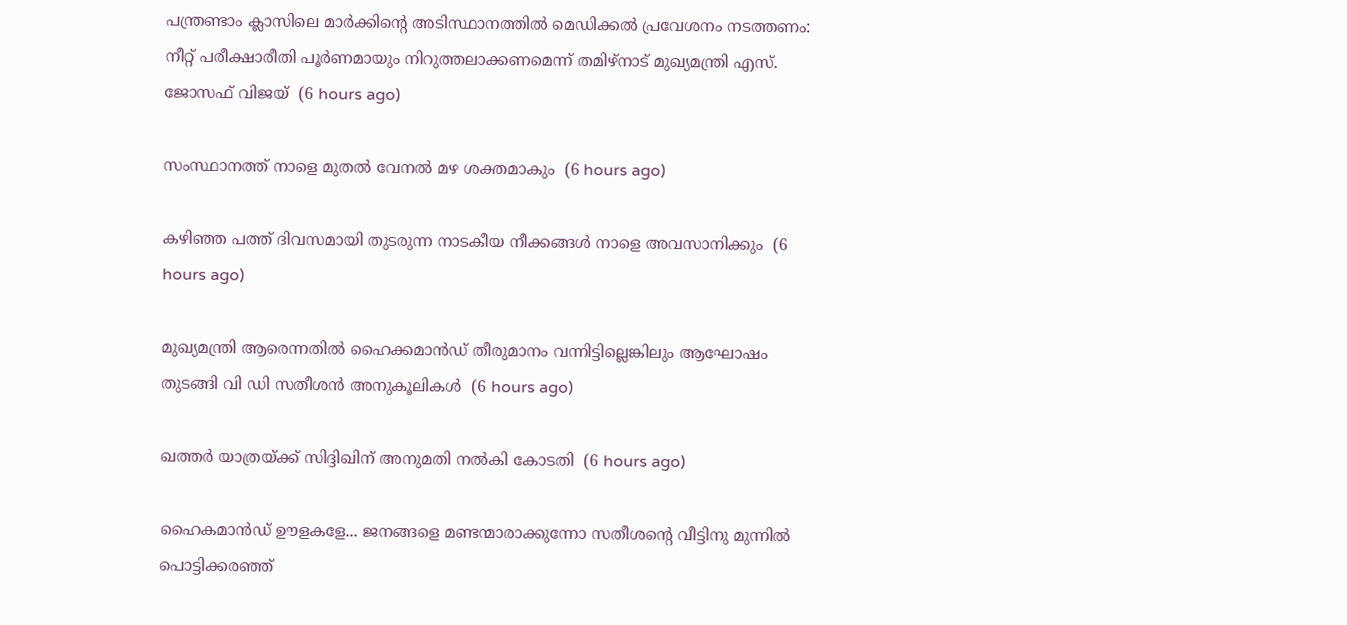പന്ത്രണ്ടാം ക്ലാസിലെ മാര്‍ക്കിന്റെ അടിസ്ഥാനത്തില്‍ മെഡിക്കല്‍ പ്രവേശനം നടത്തണം: നീറ്റ് പരീക്ഷാരീതി പൂര്‍ണമായും നിറുത്തലാക്കണമെന്ന് തമിഴ്‌നാട് മുഖ്യമന്ത്രി എസ്. ജോസഫ് വിജയ്  (6 hours ago)

സംസ്ഥാനത്ത് നാളെ മുതൽ വേനൽ മഴ ശക്തമാകും  (6 hours ago)

കഴിഞ്ഞ പത്ത് ദിവസമായി തുടരുന്ന നാടകീയ നീക്കങ്ങള്‍ നാളെ അവസാനിക്കും  (6 hours ago)

മുഖ്യമന്ത്രി ആരെന്നതിൽ ഹൈക്കമാൻഡ് തീരുമാനം വന്നിട്ടില്ലെങ്കിലും ആഘോഷം തുടങ്ങി വി ഡി സതീശൻ അനുകൂലികൾ  (6 hours ago)

ഖത്തര്‍ യാത്രയ്ക്ക് സിദ്ദിഖിന് അനുമതി നല്‍കി കോടതി  (6 hours ago)

ഹൈകമാൻഡ്‌ ഊളകളേ... ജനങ്ങളെ മണ്ടന്മാരാക്കുന്നോ സതീശന്റെ വീട്ടിനു മുന്നിൽ പൊട്ടിക്കരഞ്ഞ്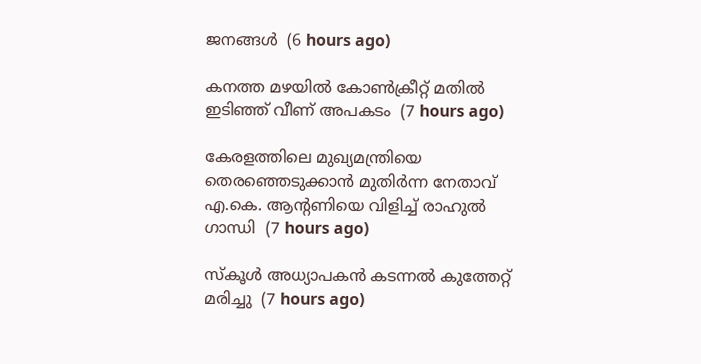ജനങ്ങൾ  (6 hours ago)

കനത്ത മഴയില്‍ കോണ്‍ക്രീറ്റ് മതില്‍ ഇടിഞ്ഞ് വീണ് അപകടം  (7 hours ago)

കേരളത്തിലെ മുഖ്യമന്ത്രിയെ തെരഞ്ഞെടുക്കാൻ മുതിർന്ന നേതാവ് എ.കെ. ആന്റണിയെ വിളിച്ച് രാഹുൽ ഗാന്ധി  (7 hours ago)

സ്‌കൂള്‍ അധ്യാപകന്‍ കടന്നല്‍ കുത്തേറ്റ് മരിച്ചു  (7 hours ago)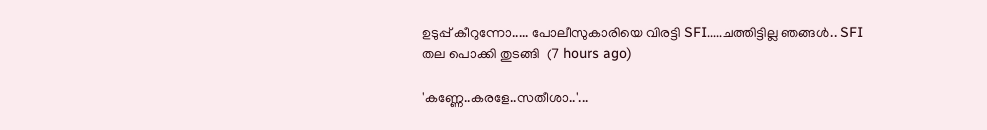ഉടുപ്പ് കീറുന്നോ..... പോലീസുകാരിയെ വിരട്ടി SFI.....ചത്തിട്ടില്ല ഞങ്ങൾ.. SFI തല പൊക്കി തുടങ്ങി  (7 hours ago)

'കണ്ണേ..കരളേ..സതീശാ..'...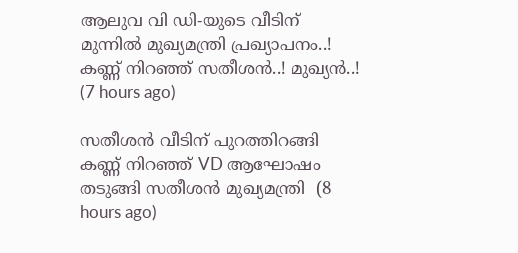ആലുവ വി ഡി-യുടെ വീടിന് മുന്നിൽ മുഖ്യമന്ത്രി പ്രഖ്യാപനം..! കണ്ണ് നിറഞ്ഞ് സതീശൻ..! മുഖ്യൻ..!  (7 hours ago)

സതീശൻ വീടിന് പുറത്തിറങ്ങി കണ്ണ് നിറഞ്ഞ് VD ആഘോഷം തടുങ്ങി സതീശൻ മുഖ്യമന്ത്രി  (8 hours ago)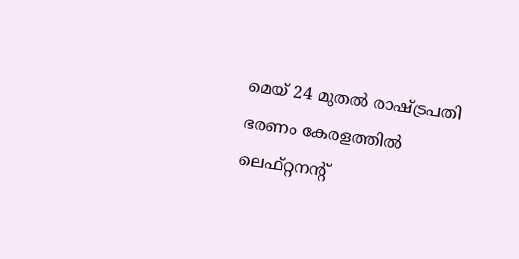മെയ് 24 മുതൽ രാഷ്‌ട്രപതി ഭരണം കേരളത്തിൽ ലെഫ്റ്റനന്റ്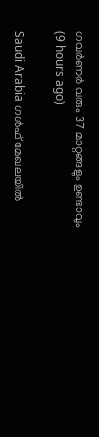ഗവർണർ വരും 37 മാറ്റങ്ങളും ഉണ്ടാവും  (9 hours ago)

Saudi Arabia ഗൾഫ് മേഖലയിൽ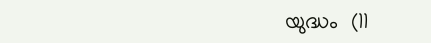യുദ്ധം  (11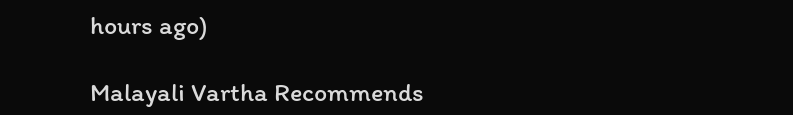hours ago)

Malayali Vartha Recommends